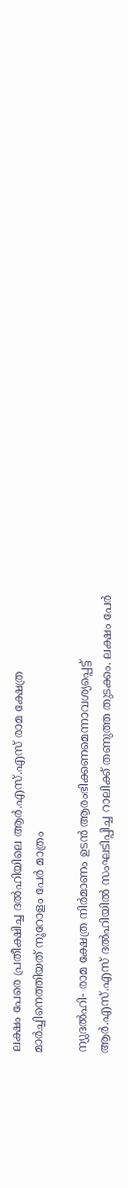ലക്ഷം പേരെ പ്രതീക്ഷിച്ച ദല്‍ഹിയിലെ ആര്‍.എസ്.എസ് രാമ ക്ഷേത്ര മാര്‍ച്ചിനെത്തിയത് നൂറോളം പേര്‍ മാത്രം

ന്യുദല്‍ഹി- രാമ ക്ഷേത്ര നിര്‍മാണം ഉടന്‍ ആരംഭിക്കണമെന്നാവശ്യപ്പെട്ട് ആര്‍.എസ്.എസ് ദല്‍ഹിയില്‍ സംഘടിപ്പിച്ച റാലിക്ക് തണുത്ത തുടക്കം. ലക്ഷം പേര്‍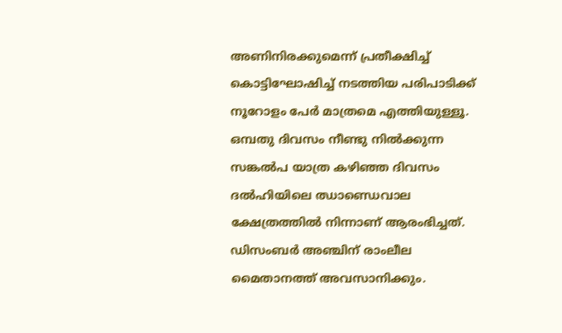അണിനിരക്കുമെന്ന് പ്രതീക്ഷിച്ച് കൊട്ടിഘോഷിച്ച് നടത്തിയ പരിപാടിക്ക് നൂറോളം പേര്‍ മാത്രമെ എത്തിയുള്ളൂ. ഒമ്പതു ദിവസം നീണ്ടു നില്‍ക്കുന്ന സങ്കല്‍പ യാത്ര കഴിഞ്ഞ ദിവസം ദല്‍ഹിയിലെ ഝാണ്ഡെവാല ക്ഷേത്രത്തില്‍ നിന്നാണ് ആരംഭിച്ചത്. ഡിസംബര്‍ അഞ്ചിന് രാംലീല മൈതാനത്ത് അവസാനിക്കും.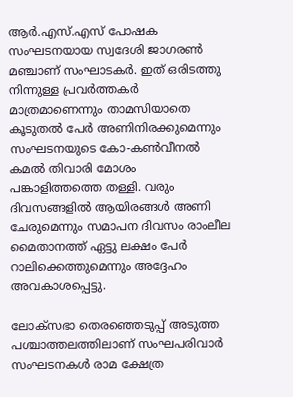ആര്‍.എസ്.എസ് പോഷക സംഘടനയായ സ്വദേശി ജാഗരണ്‍ മഞ്ചാണ് സംഘാടകര്‍. ഇത് ഒരിടത്തു നിന്നുള്ള പ്രവര്‍ത്തകര്‍ മാത്രമാണെന്നും താമസിയാതെ കൂടുതല്‍ പേര്‍ അണിനിരക്കുമെന്നും സംഘടനയുടെ കോ-കണ്‍വീനല്‍ കമല്‍ തിവാരി മോശം പങ്കാളിത്തത്തെ തള്ളി. വരും ദിവസങ്ങളില്‍ ആയിരങ്ങള്‍ അണി ചേരുമെന്നും സമാപന ദിവസം രാംലീല മൈതാനത്ത് ഏട്ടു ലക്ഷം പേര്‍ റാലിക്കെത്തുമെന്നും അദ്ദേഹം അവകാശപ്പെട്ടു.

ലോക്‌സഭാ തെരഞ്ഞെടുപ്പ് അടുത്ത പശ്ചാത്തലത്തിലാണ് സംഘപരിവാര്‍ സംഘടനകള്‍ രാമ ക്ഷേത്ര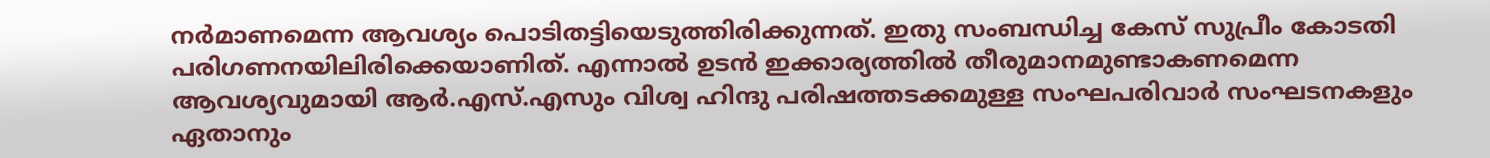നര്‍മാണമെന്ന ആവശ്യം പൊടിതട്ടിയെടുത്തിരിക്കുന്നത്. ഇതു സംബന്ധിച്ച കേസ് സുപ്രീം കോടതി പരിഗണനയിലിരിക്കെയാണിത്. എന്നാല്‍ ഉടന്‍ ഇക്കാര്യത്തില്‍ തീരുമാനമുണ്ടാകണമെന്ന ആവശ്യവുമായി ആര്‍.എസ്.എസും വിശ്വ ഹിന്ദു പരിഷത്തടക്കമുള്ള സംഘപരിവാര്‍ സംഘടനകളും ഏതാനും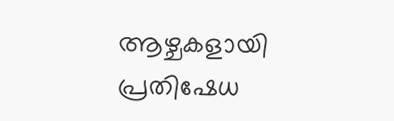ആഴ്ചകളായി പ്രതിഷേധ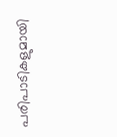പരിപാടികളുമായി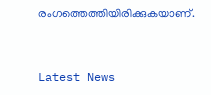രംഗത്തെത്തിയിരിക്കുകയാണ്.


Latest News